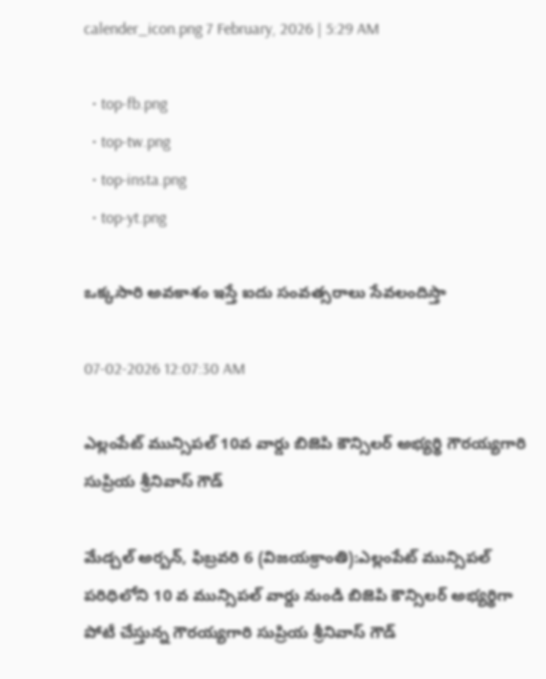calender_icon.png 7 February, 2026 | 5:29 AM

  • top-fb.png
  • top-tw.png
  • top-insta.png
  • top-yt.png

ఒక్కసారి అవకాశం ఇస్తే ఐదు సంవత్సరాలు సేవలందిస్తా

07-02-2026 12:07:30 AM

ఎల్లంపేట్ మున్సిపల్ 10వ వార్డు బిజెపి కౌన్సిలర్ అభ్యర్థి గౌరయ్యగారి సుప్రియ శ్రీనివాస్ గౌడ్

మేడ్చల్ అర్బన్, ఫిబ్రవరి 6 (విజయక్రాంతి):ఎల్లంపేట్ మున్సిపల్ పరిధిలోని 10 వ మున్సిపల్ వార్డు నుండి బిజెపి కౌన్సిలర్ అభ్యర్థిగా పోటీ చేస్తున్న గౌరయ్యగారి సుప్రియ శ్రీనివాస్ గౌడ్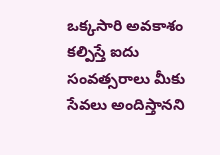ఒక్కసారి అవకాశం కల్పిస్తే ఐదు సంవత్సరాలు మీకు సేవలు అందిస్తానని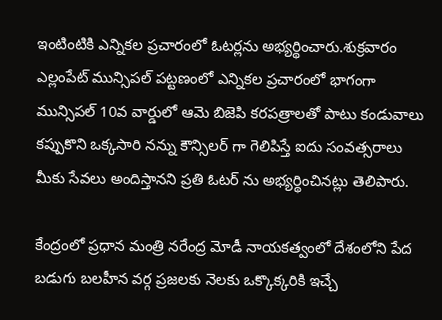ఇంటింటికి ఎన్నికల ప్రచారంలో ఓటర్లను అభ్యర్థించారు.శుక్రవారం ఎల్లంపేట్ మున్సిపల్ పట్టణంలో ఎన్నికల ప్రచారంలో భాగంగా మున్సిపల్ 10వ వార్డులో ఆమె బిజెపి కరపత్రాలతో పాటు కండువాలు కప్పుకొని ఒక్కసారి నన్ను కౌన్సిలర్ గా గెలిపిస్తే ఐదు సంవత్సరాలు మీకు సేవలు అందిస్తానని ప్రతి ఓటర్ ను అభ్యర్థించినట్లు తెలిపారు.

కేంద్రంలో ప్రధాన మంత్రి నరేంద్ర మోడీ నాయకత్వంలో దేశంలోని పేద బడుగు బలహీన వర్గ ప్రజలకు నెలకు ఒక్కొక్కరికి ఇచ్చే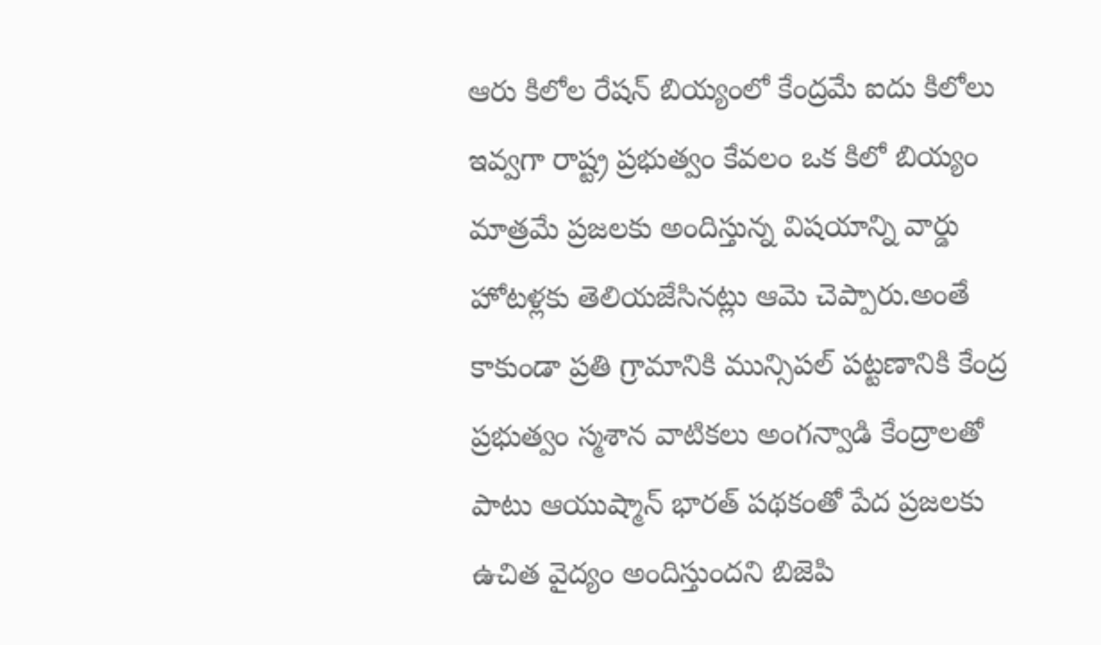ఆరు కిలోల రేషన్ బియ్యంలో కేంద్రమే ఐదు కిలోలు ఇవ్వగా రాష్ట్ర ప్రభుత్వం కేవలం ఒక కిలో బియ్యం మాత్రమే ప్రజలకు అందిస్తున్న విషయాన్ని వార్డు హోటళ్లకు తెలియజేసినట్లు ఆమె చెప్పారు.అంతే కాకుండా ప్రతి గ్రామానికి మున్సిపల్ పట్టణానికి కేంద్ర ప్రభుత్వం స్మశాన వాటికలు అంగన్వాడి కేంద్రాలతో పాటు ఆయుష్మాన్ భారత్ పథకంతో పేద ప్రజలకు ఉచిత వైద్యం అందిస్తుందని బిజెపి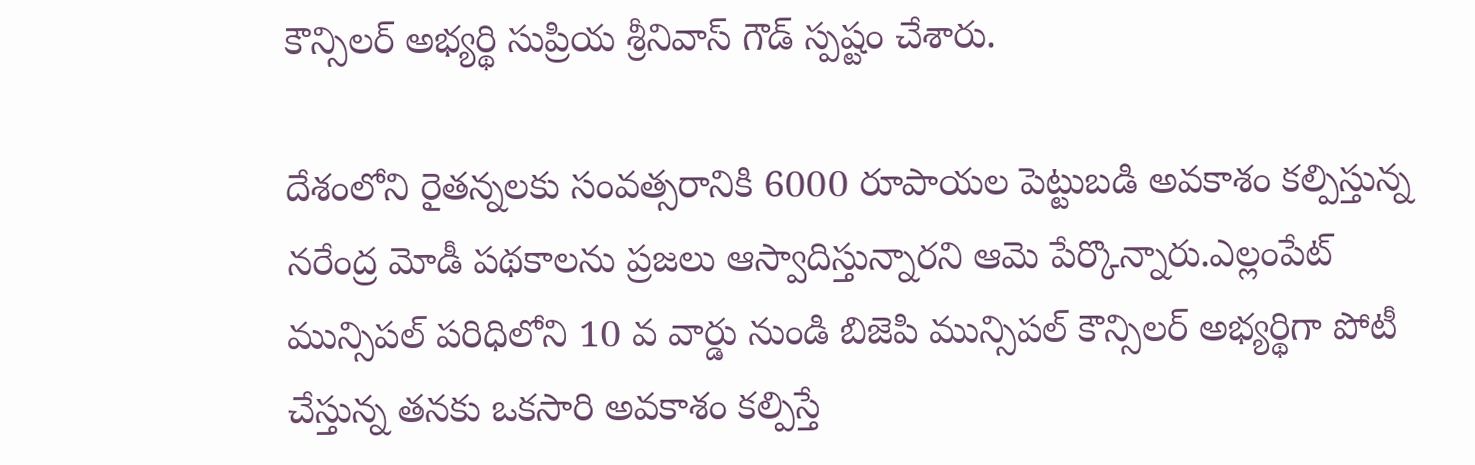కౌన్సిలర్ అభ్యర్థి సుప్రియ శ్రీనివాస్ గౌడ్ స్పష్టం చేశారు.

దేశంలోని రైతన్నలకు సంవత్సరానికి 6000 రూపాయల పెట్టుబడి అవకాశం కల్పిస్తున్న నరేంద్ర మోడీ పథకాలను ప్రజలు ఆస్వాదిస్తున్నారని ఆమె పేర్కొన్నారు.ఎల్లంపేట్ మున్సిపల్ పరిధిలోని 10 వ వార్డు నుండి బిజెపి మున్సిపల్ కౌన్సిలర్ అభ్యర్థిగా పోటీ చేస్తున్న తనకు ఒకసారి అవకాశం కల్పిస్తే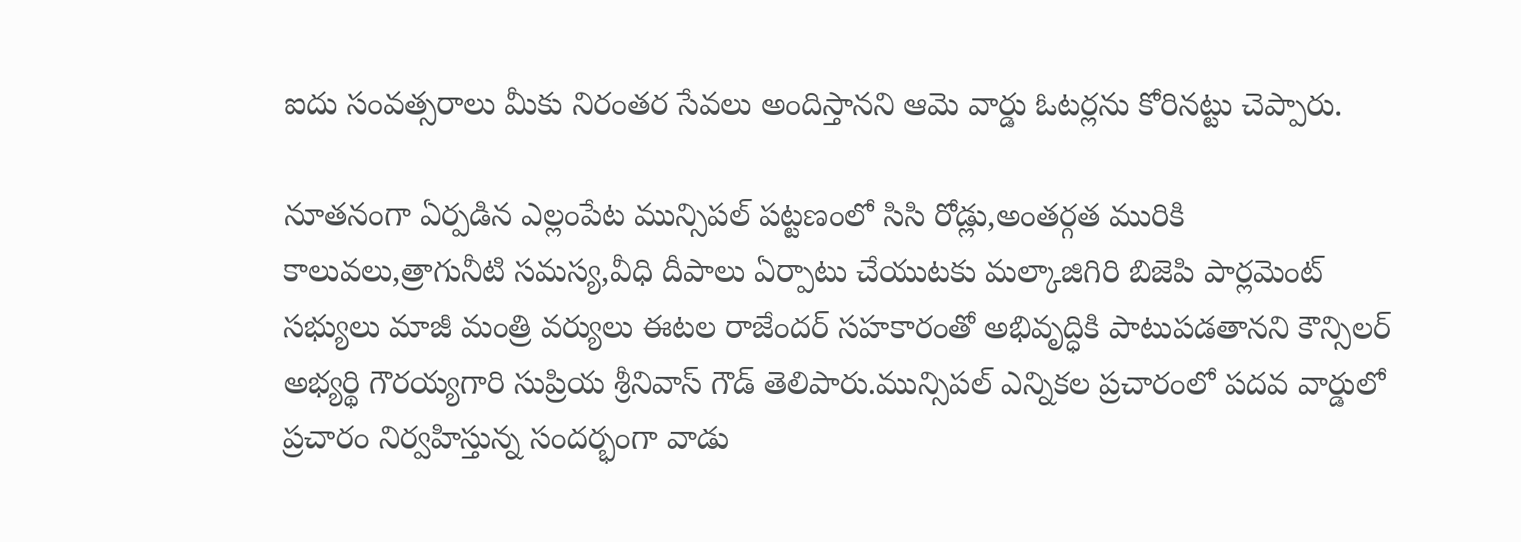ఐదు సంవత్సరాలు మీకు నిరంతర సేవలు అందిస్తానని ఆమె వార్డు ఓటర్లను కోరినట్టు చెప్పారు.

నూతనంగా ఏర్పడిన ఎల్లంపేట మున్సిపల్ పట్టణంలో సిసి రోడ్లు,అంతర్గత మురికి కాలువలు,త్రాగునీటి సమస్య,వీధి దీపాలు ఏర్పాటు చేయుటకు మల్కాజిగిరి బిజెపి పార్లమెంట్ సభ్యులు మాజీ మంత్రి వర్యులు ఈటల రాజేందర్ సహకారంతో అభివృద్ధికి పాటుపడతానని కౌన్సిలర్ అభ్యర్థి గౌరయ్యగారి సుప్రియ శ్రీనివాస్ గౌడ్ తెలిపారు.మున్సిపల్ ఎన్నికల ప్రచారంలో పదవ వార్డులో ప్రచారం నిర్వహిస్తున్న సందర్భంగా వాడు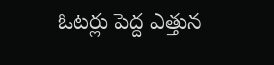ఓటర్లు పెద్ద ఎత్తున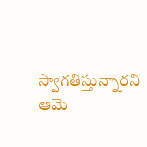స్వాగతిస్తున్నారని ఆమె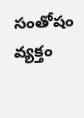సంతోషం వ్యక్తం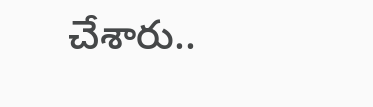చేశారు..